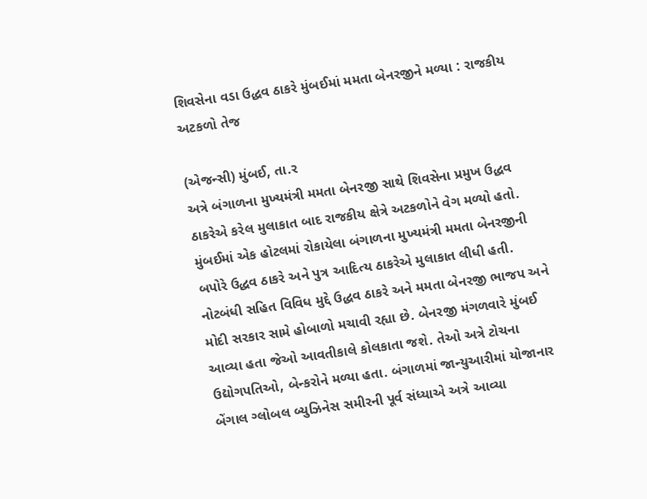શિવસેના વડા ઉદ્ધવ ઠાકરે મુંબઈમાં મમતા બેનરજીને મળ્યા : રાજકીય અટકળો તેજ

(એજન્સી) મુંબઈ, તા.ર
અત્રે બંગાળના મુખ્યમંત્રી મમતા બેનરજી સાથે શિવસેના પ્રમુખ ઉદ્ધવ ઠાકરેએ કરેલ મુલાકાત બાદ રાજકીય ક્ષેત્રે અટકળોને વેગ મળ્યો હતો. મુંબઈમાં એક હોટલમાં રોકાયેલા બંગાળના મુખ્યમંત્રી મમતા બેનરજીની બપોરે ઉદ્ધવ ઠાકરે અને પુત્ર આદિત્ય ઠાકરેએ મુલાકાત લીધી હતી. નોટબંધી સહિત વિવિધ મુદ્દે ઉદ્ધવ ઠાકરે અને મમતા બેનરજી ભાજપ અને મોદી સરકાર સામે હોબાળો મચાવી રહ્યા છે. બેનરજી મંગળવારે મુંબઈ આવ્યા હતા જેઓ આવતીકાલે કોલકાતા જશે. તેઓ અત્રે ટોચના ઉદ્યોગપતિઓ, બેન્કરોને મળ્યા હતા. બંગાળમાં જાન્યુઆરીમાં યોજાનાર બેંગાલ ગ્લોબલ બ્યુઝિનેસ સમીરની પૂર્વ સંધ્યાએ અત્રે આવ્યા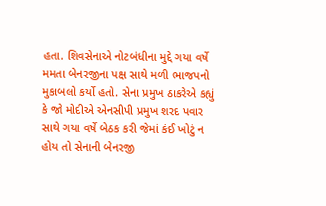હતા. શિવસેનાએ નોટબંધીના મુદ્દે ગયા વર્ષે મમતા બેનરજીના પક્ષ સાથે મળી ભાજપનો મુકાબલો કર્યો હતો. સેના પ્રમુખ ઠાકરેએ કહ્યું કે જો મોદીએ એનસીપી પ્રમુખ શરદ પવાર સાથે ગયા વર્ષે બેઠક કરી જેમાં કંઈ ખોટું ન હોય તો સેનાની બેનરજી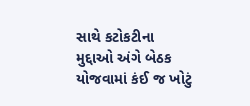સાથે કટોકટીના મુદ્દાઓ અંગે બેઠક યોજવામાં કંઈ જ ખોટું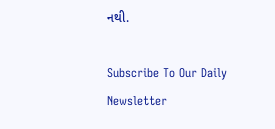નથી.

Subscribe To Our Daily Newsletter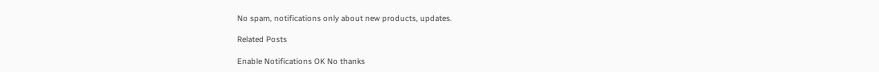No spam, notifications only about new products, updates.

Related Posts

Enable Notifications OK No thanks